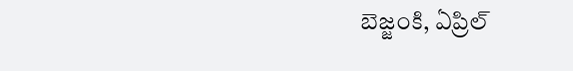బెజ్జంకి, ఏప్రిల్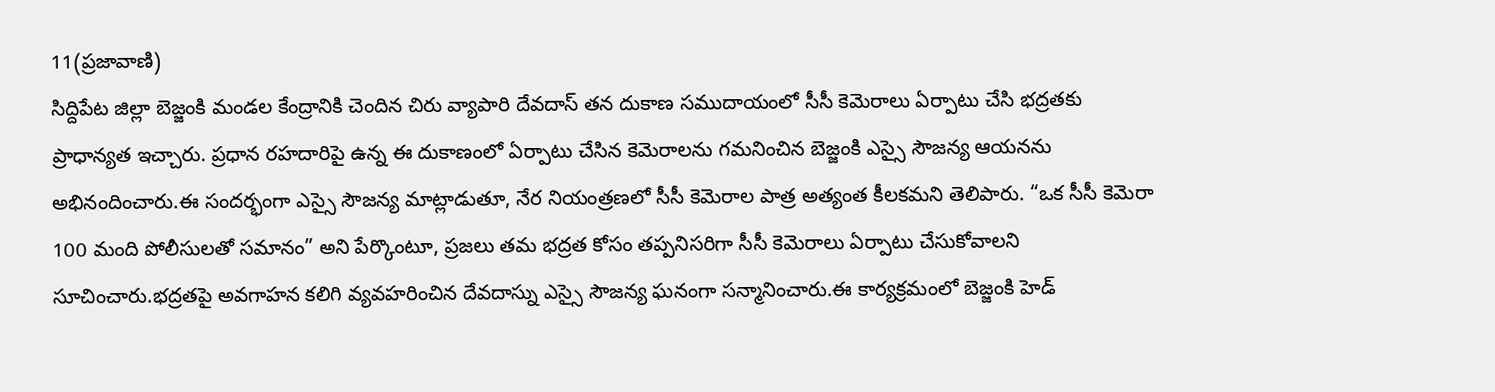11(ప్రజావాణి)
సిద్దిపేట జిల్లా బెజ్జంకి మండల కేంద్రానికి చెందిన చిరు వ్యాపారి దేవదాస్ తన దుకాణ సముదాయంలో సీసీ కెమెరాలు ఏర్పాటు చేసి భద్రతకు ప్రాధాన్యత ఇచ్చారు. ప్రధాన రహదారిపై ఉన్న ఈ దుకాణంలో ఏర్పాటు చేసిన కెమెరాలను గమనించిన బెజ్జంకి ఎస్సై సౌజన్య ఆయనను అభినందించారు.ఈ సందర్భంగా ఎస్సై సౌజన్య మాట్లాడుతూ, నేర నియంత్రణలో సీసీ కెమెరాల పాత్ర అత్యంత కీలకమని తెలిపారు. “ఒక సీసీ కెమెరా 100 మంది పోలీసులతో సమానం” అని పేర్కొంటూ, ప్రజలు తమ భద్రత కోసం తప్పనిసరిగా సీసీ కెమెరాలు ఏర్పాటు చేసుకోవాలని సూచించారు.భద్రతపై అవగాహన కలిగి వ్యవహరించిన దేవదాస్ను ఎస్సై సౌజన్య ఘనంగా సన్మానించారు.ఈ కార్యక్రమంలో బెజ్జంకి హెడ్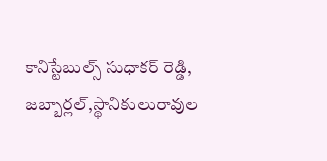కానిస్టేబుల్స్ సుధాకర్ రెడ్డి, జబ్బార్లల్,స్థానికులురావుల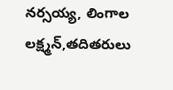నర్సయ్య, లింగాల లక్ష్మన్,తదితరులు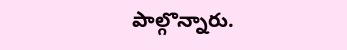పాల్గొన్నారు.